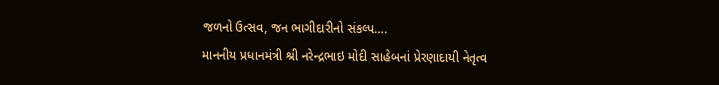જળનો ઉત્સવ, જન ભાગીદારીનો સંકલ્પ….
માનનીય પ્રધાનમંત્રી શ્રી નરેન્દ્રભાઇ મોદી સાહેબનાં પ્રેરણાદાયી નેતૃત્વ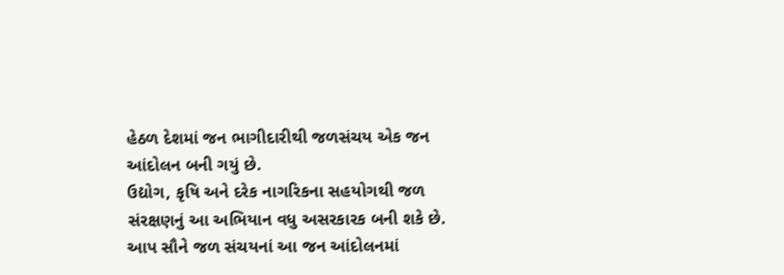હેઠળ દેશમાં જન ભાગીદારીથી જળસંચય એક જન આંદોલન બની ગયું છે.
ઉદ્યોગ, કૃષિ અને દરેક નાગરિકના સહયોગથી જળ સંરક્ષણનું આ અભિયાન વધુ અસરકારક બની શકે છે.
આપ સૌને જળ સંચયનાં આ જન આંદોલનમાં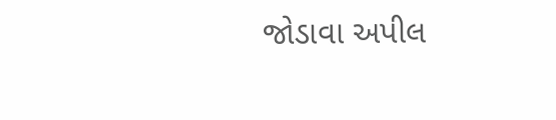જોડાવા અપીલ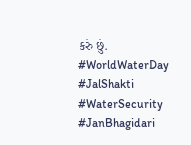કરું છું.
#WorldWaterDay #JalShakti #WaterSecurity #JanBhagidari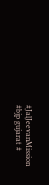#JalJeevanMission
#bjp gujarat #